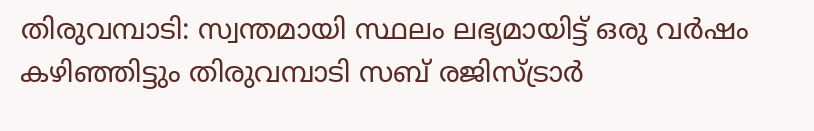തിരുവമ്പാടി: സ്വന്തമായി സ്ഥലം ലഭ്യമായിട്ട് ഒരു വർഷം കഴിഞ്ഞിട്ടും തിരുവമ്പാടി സബ് രജിസ്ട്രാർ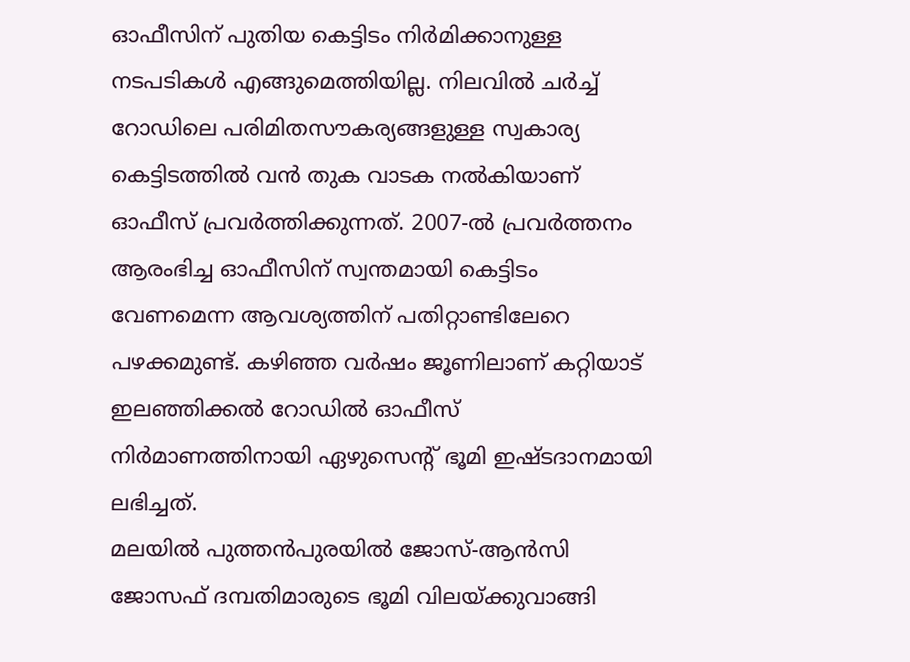ഓഫീസിന് പുതിയ കെട്ടിടം നിർമിക്കാനുള്ള നടപടികൾ എങ്ങുമെത്തിയില്ല. നിലവിൽ ചർച്ച് റോഡിലെ പരിമിതസൗകര്യങ്ങളുള്ള സ്വകാര്യ കെട്ടിടത്തിൽ വൻ തുക വാടക നൽകിയാണ് ഓഫീസ് പ്രവർത്തിക്കുന്നത്. 2007-ൽ പ്രവർത്തനം ആരംഭിച്ച ഓഫീസിന് സ്വന്തമായി കെട്ടിടം വേണമെന്ന ആവശ്യത്തിന് പതിറ്റാണ്ടിലേറെ പഴക്കമുണ്ട്. കഴിഞ്ഞ വർഷം ജൂണിലാണ് കറ്റിയാട് ഇലഞ്ഞിക്കൽ റോഡിൽ ഓഫീസ് നിർമാണത്തിനായി ഏഴുസെന്റ് ഭൂമി ഇഷ്ടദാനമായി ലഭിച്ചത്.
മലയിൽ പുത്തൻപുരയിൽ ജോസ്-ആൻസി ജോസഫ് ദമ്പതിമാരുടെ ഭൂമി വിലയ്ക്കുവാങ്ങി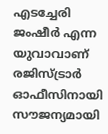എടച്ചേരി ജംഷീർ എന്ന യുവാവാണ് രജിസ്ട്രാർ ഓഫീസിനായി സൗജന്യമായി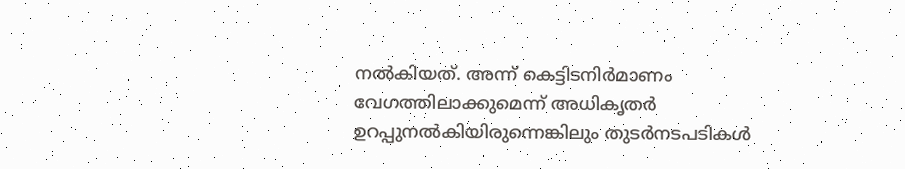നൽകിയത്. അന്ന് കെട്ടിടനിർമാണം വേഗത്തിലാക്കുമെന്ന് അധികൃതർ ഉറപ്പുനൽകിയിരുന്നെങ്കിലും തുടർനടപടികൾ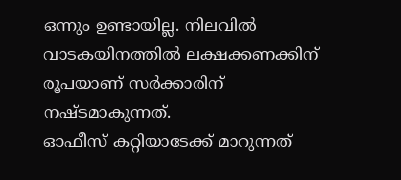ഒന്നും ഉണ്ടായില്ല. നിലവിൽ വാടകയിനത്തിൽ ലക്ഷക്കണക്കിന് രൂപയാണ് സർക്കാരിന് നഷ്ടമാകുന്നത്.
ഓഫീസ് കറ്റിയാടേക്ക് മാറുന്നത്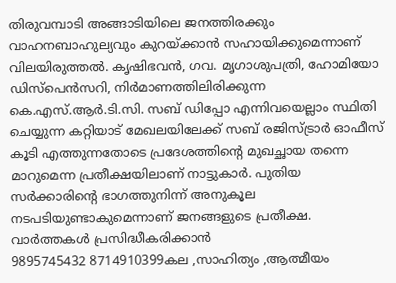തിരുവമ്പാടി അങ്ങാടിയിലെ ജനത്തിരക്കും വാഹനബാഹുല്യവും കുറയ്ക്കാൻ സഹായിക്കുമെന്നാണ് വിലയിരുത്തൽ. കൃഷിഭവൻ, ഗവ. മൃഗാശുപത്രി, ഹോമിയോ ഡിസ്പെൻസറി, നിർമാണത്തിലിരിക്കുന്ന കെ.എസ്.ആർ.ടി.സി. സബ് ഡിപ്പോ എന്നിവയെല്ലാം സ്ഥിതി ചെയ്യുന്ന കറ്റിയാട് മേഖലയിലേക്ക് സബ് രജിസ്ട്രാർ ഓഫീസ് കൂടി എത്തുന്നതോടെ പ്രദേശത്തിന്റെ മുഖച്ഛായ തന്നെ മാറുമെന്ന പ്രതീക്ഷയിലാണ് നാട്ടുകാർ. പുതിയ സർക്കാരിന്റെ ഭാഗത്തുനിന്ന് അനുകൂല നടപടിയുണ്ടാകുമെന്നാണ് ജനങ്ങളുടെ പ്രതീക്ഷ.
വാർത്തകൾ പ്രസിദ്ധീകരിക്കാൻ
9895745432 8714910399കല ,സാഹിത്യം ,ആത്മീയം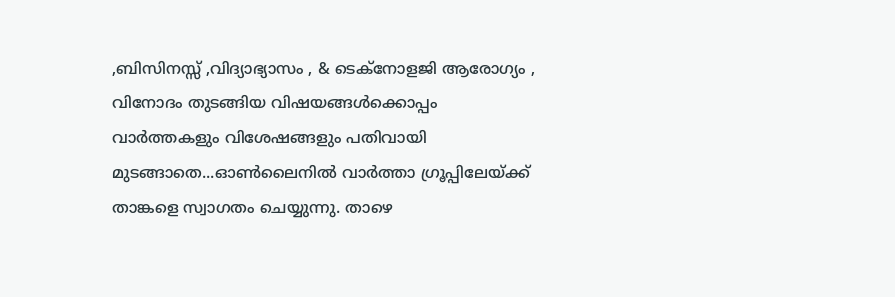,ബിസിനസ്സ് ,വിദ്യാഭ്യാസം , & ടെക്നോളജി ആരോഗ്യം , വിനോദം തുടങ്ങിയ വിഷയങ്ങൾക്കൊപ്പം വാർത്തകളും വിശേഷങ്ങളും പതിവായി മുടങ്ങാതെ...ഓൺലൈനിൽ വാർത്താ ഗ്രൂപ്പിലേയ്ക്ക് താങ്കളെ സ്വാഗതം ചെയ്യുന്നു. താഴെ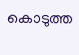കൊടുത്ത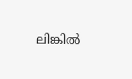ലിങ്കിൽ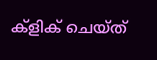ക്ളിക് ചെയ്ത്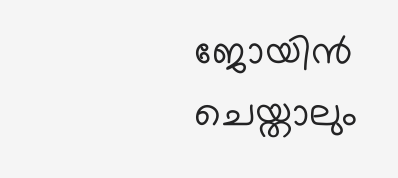ജോയിൻ ചെയ്താലും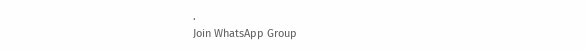.
Join WhatsApp Group